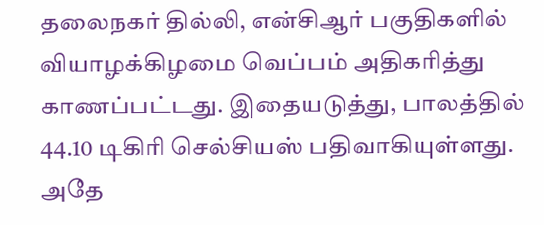தலைநகர் தில்லி, என்சிஆர் பகுதிகளில் வியாழக்கிழமை வெப்பம் அதிகரித்து காணப்பட்டது. இதையடுத்து, பாலத்தில் 44.10 டிகிரி செல்சியஸ் பதிவாகியுள்ளது. அதே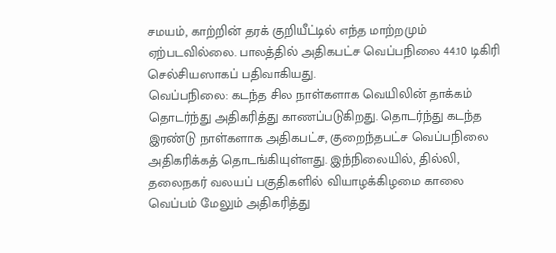சமயம், காற்றின் தரக் குறியீட்டில் எந்த மாற்றமும் ஏற்படவில்லை. பாலத்தில் அதிகபட்ச வெப்பநிலை 44.10 டிகிரி செல்சியஸாகப் பதிவாகியது.
வெப்பநிலை: கடந்த சில நாள்களாக வெயிலின் தாக்கம் தொடர்ந்து அதிகரித்து காணப்படுகிறது. தொடர்ந்து கடந்த இரண்டு நாள்களாக அதிகபட்ச, குறைந்தபட்ச வெப்பநிலை அதிகரிக்கத் தொடங்கியுள்ளது. இந்நிலையில், தில்லி, தலைநகர் வலயப் பகுதிகளில் வியாழக்கிழமை காலை வெப்பம் மேலும் அதிகரித்து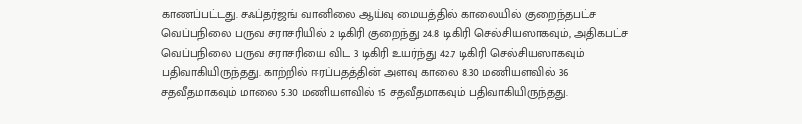காணப்பட்டது. சஃப்தர்ஜங் வானிலை ஆய்வு மையத்தில் காலையில் குறைந்தபட்ச வெப்பநிலை பருவ சராசரியில் 2 டிகிரி குறைந்து 24.8 டிகிரி செல்சியஸாகவும், அதிகபட்ச வெப்பநிலை பருவ சராசரியை விட 3 டிகிரி உயர்ந்து 42.7 டிகிரி செல்சியஸாகவும் பதிவாகியிருந்தது. காற்றில் ஈரப்பதத்தின் அளவு காலை 8.30 மணியளவில் 36 சதவீதமாகவும் மாலை 5.30 மணியளவில் 15 சதவீதமாகவும் பதிவாகியிருந்தது.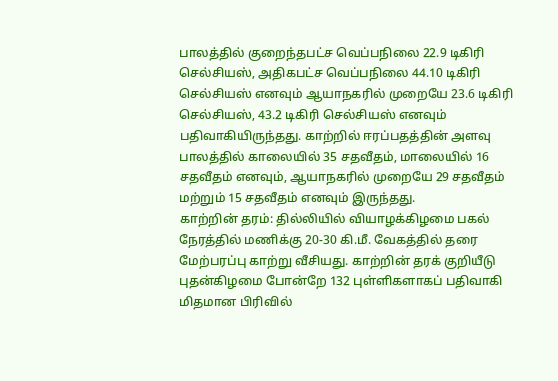பாலத்தில் குறைந்தபட்ச வெப்பநிலை 22.9 டிகிரி செல்சியஸ், அதிகபட்ச வெப்பநிலை 44.10 டிகிரி செல்சியஸ் எனவும் ஆயாநகரில் முறையே 23.6 டிகிரி செல்சியஸ், 43.2 டிகிரி செல்சியஸ் எனவும் பதிவாகியிருந்தது. காற்றில் ஈரப்பதத்தின் அளவு பாலத்தில் காலையில் 35 சதவீதம், மாலையில் 16 சதவீதம் எனவும், ஆயாநகரில் முறையே 29 சதவீதம் மற்றும் 15 சதவீதம் எனவும் இருந்தது.
காற்றின் தரம்: தில்லியில் வியாழக்கிழமை பகல் நேரத்தில் மணிக்கு 20-30 கி.மீ. வேகத்தில் தரை மேற்பரப்பு காற்று வீசியது. காற்றின் தரக் குறியீடு புதன்கிழமை போன்றே 132 புள்ளிகளாகப் பதிவாகி மிதமான பிரிவில்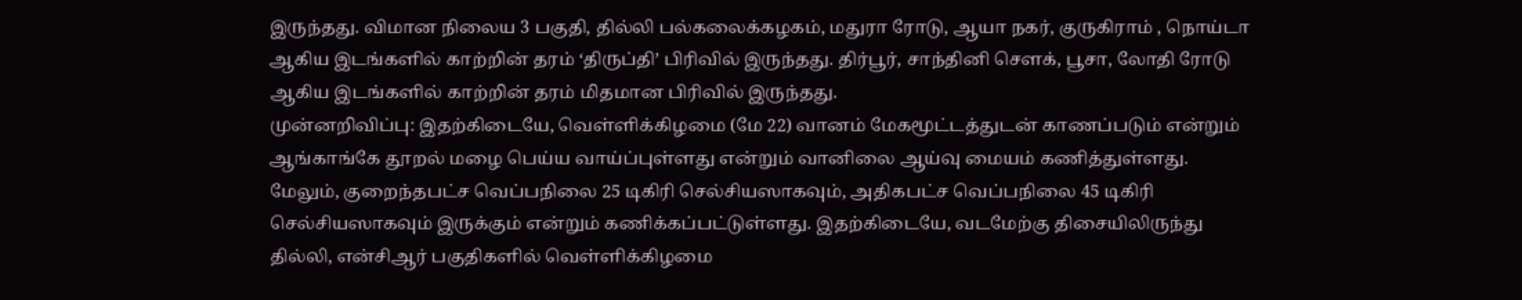இருந்தது. விமான நிலைய 3 பகுதி, தில்லி பல்கலைக்கழகம், மதுரா ரோடு, ஆயா நகர், குருகிராம் , நொய்டா ஆகிய இடங்களில் காற்றின் தரம் ‘திருப்தி’ பிரிவில் இருந்தது. திர்பூர், சாந்தினி சௌக், பூசா, லோதி ரோடு ஆகிய இடங்களில் காற்றின் தரம் மிதமான பிரிவில் இருந்தது.
முன்னறிவிப்பு: இதற்கிடையே, வெள்ளிக்கிழமை (மே 22) வானம் மேகமூட்டத்துடன் காணப்படும் என்றும் ஆங்காங்கே தூறல் மழை பெய்ய வாய்ப்புள்ளது என்றும் வானிலை ஆய்வு மையம் கணித்துள்ளது. மேலும், குறைந்தபட்ச வெப்பநிலை 25 டிகிரி செல்சியஸாகவும், அதிகபட்ச வெப்பநிலை 45 டிகிரி செல்சியஸாகவும் இருக்கும் என்றும் கணிக்கப்பட்டுள்ளது. இதற்கிடையே, வடமேற்கு திசையிலிருந்து தில்லி, என்சிஆர் பகுதிகளில் வெள்ளிக்கிழமை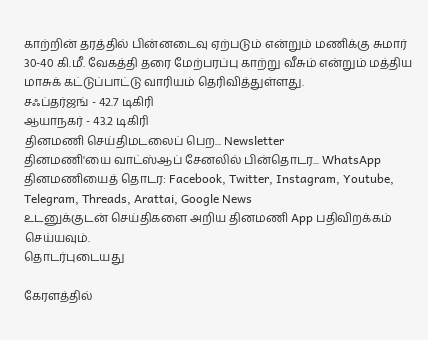காற்றின் தரத்தில் பின்னடைவு ஏற்படும் என்றும் மணிக்கு சுமார் 30-40 கி.மீ. வேகத்தி தரை மேற்பரப்பு காற்று வீசும் என்றும் மத்திய மாசுக் கட்டுப்பாட்டு வாரியம் தெரிவித்துள்ளது.
சஃப்தர்ஜங் - 42.7 டிகிரி
ஆயாநகர் - 43.2 டிகிரி
தினமணி செய்திமடலைப் பெற... Newsletter
தினமணி'யை வாட்ஸ்ஆப் சேனலில் பின்தொடர... WhatsApp
தினமணியைத் தொடர: Facebook, Twitter, Instagram, Youtube, Telegram, Threads, Arattai, Google News
உடனுக்குடன் செய்திகளை அறிய தினமணி App பதிவிறக்கம் செய்யவும்.
தொடர்புடையது

கேரளத்தில்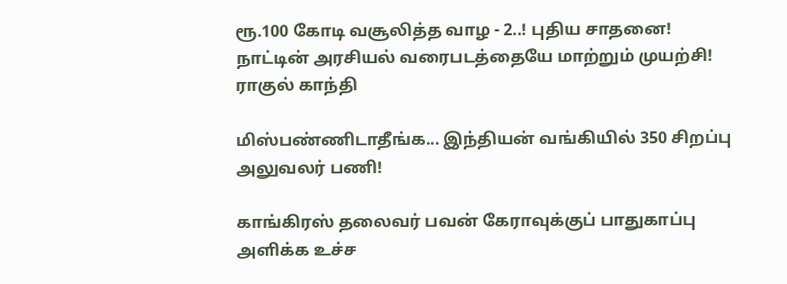ரூ.100 கோடி வசூலித்த வாழ - 2..! புதிய சாதனை!
நாட்டின் அரசியல் வரைபடத்தையே மாற்றும் முயற்சி! ராகுல் காந்தி

மிஸ்பண்ணிடாதீங்க... இந்தியன் வங்கியில் 350 சிறப்பு அலுவலர் பணி!

காங்கிரஸ் தலைவர் பவன் கேராவுக்குப் பாதுகாப்பு அளிக்க உச்ச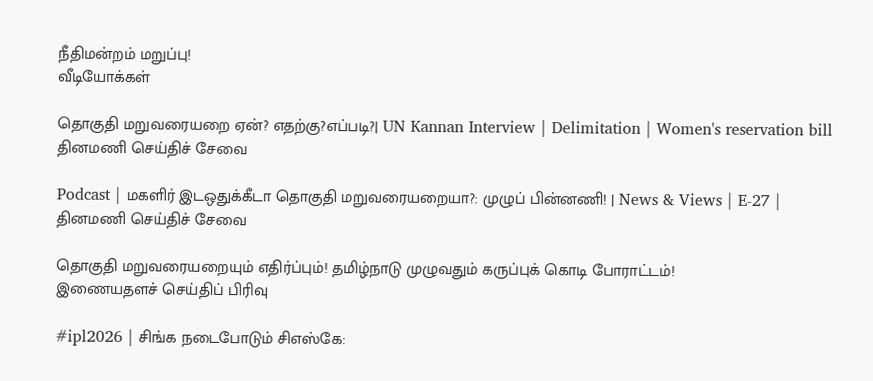நீதிமன்றம் மறுப்பு!
வீடியோக்கள்

தொகுதி மறுவரையறை ஏன்? எதற்கு?எப்படி?| UN Kannan Interview | Delimitation | Women's reservation bill
தினமணி செய்திச் சேவை

Podcast | மகளிர் இடஒதுக்கீடா தொகுதி மறுவரையறையா?: முழுப் பின்னணி! | News & Views | E-27 |
தினமணி செய்திச் சேவை

தொகுதி மறுவரையறையும் எதிர்ப்பும்! தமிழ்நாடு முழுவதும் கருப்புக் கொடி போராட்டம்!
இணையதளச் செய்திப் பிரிவு

#ipl2026 | சிங்க நடைபோடும் சிஎஸ்கே: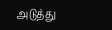அடுத்து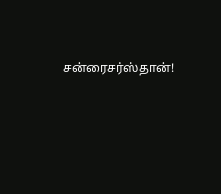சன்ரைசர்ஸ்தான்!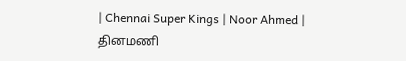| Chennai Super Kings | Noor Ahmed |
தினமணி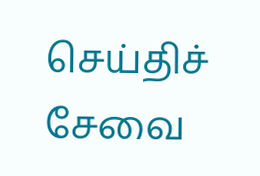செய்திச் சேவை